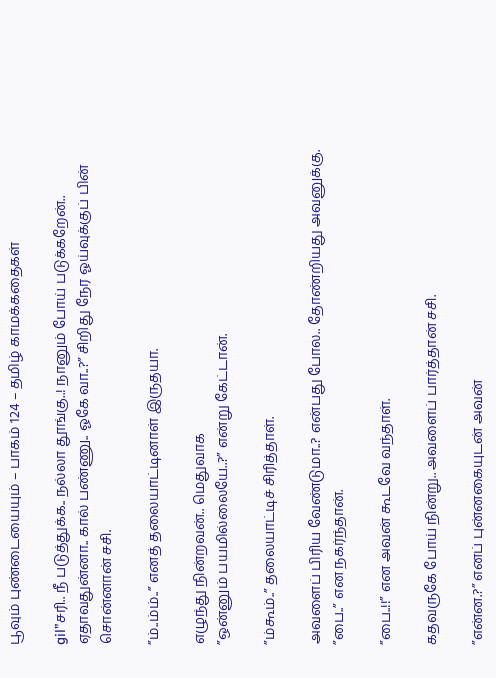பூவும் புண்டையையும் – பாகம் 124 – தமிழ் காமக்கதைகள்

gil”சரி.. நீ படுத்துக்க.. நல்லா தூங்கு..! நானும் போய் படுக்கறேன்.. ஏதாவதுன்னா.. கால் பண்ணு.. ஓகே வா..?” சிறிது நேர ஓய்வுக்குப் பின் சொன்னான் சசி.

”ம்..ம்ம்..” எனத் தலையாட்டினாள் இருதயா.

எழுந்து நின்றவன்.. மெதுவாக
”ஒன்னும் பயமில்லையே..?” என்று கேட்டான்.

”ம்கூம்..” தலையாட்டிச் சிரித்தாள்.

அவளைப் பிரிய வேண்டுமா..? என்பது போல.. தோண்றியது அவனுக்கு.
”பை..” என நகர்ந்தான்.

”பை..!!” என அவன் கூடவே வந்தாள்.

கதவருகே போய் நின்று.. அவளைப் பார்த்தான் சசி.

”என்ன.?” எனப் புன்னகையுடன் அவன்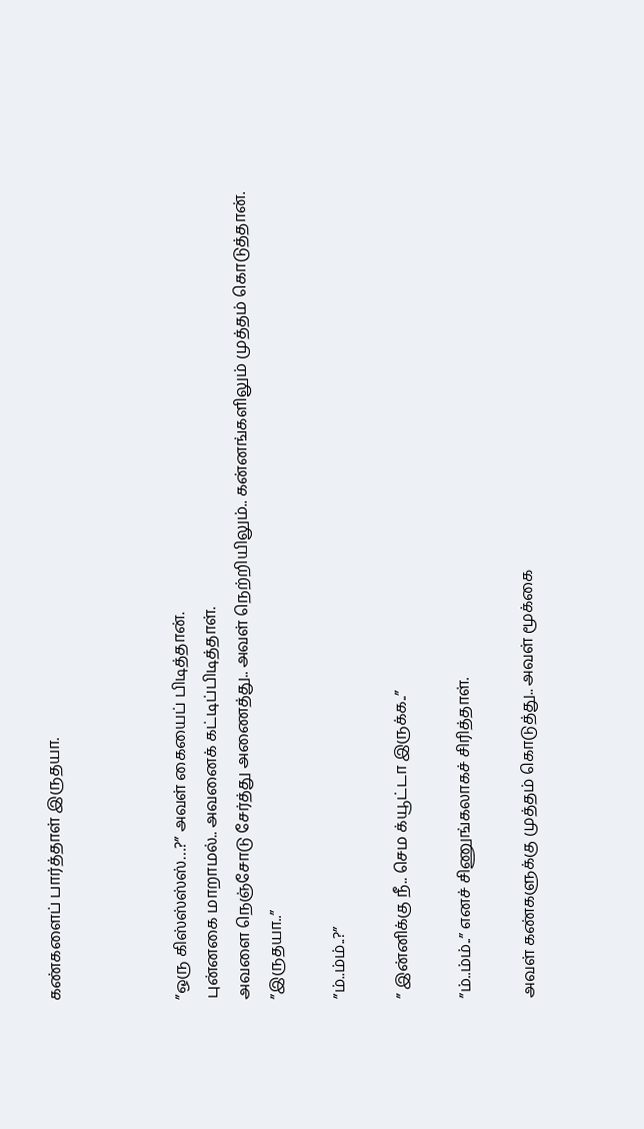கண்களைப் பார்த்தாள் இருதயா.



”ஒரு கிஸ்ஸ்ஸ்ஸ்…?” அவள் கையைப் பிடித்தான்.
புன்னகை மாறாமல்.. அவனைக் கட்டிப்பிடித்தாள்.
அவளை நெஞ்சோடு சேர்த்து அணைத்து.. அவள் நெற்றியிலும்.. கன்னங்களிலும் முத்தம் கொடுத்தான்.
”இருதயா..”

”ம்..ம்ம்..?”

” இன்னிக்கு நீ.. செம க்யூட்டா இருக்க..”

”ம்..ம்ம்..” எனச் சிணுங்கலாகச் சிரித்தாள்.

அவள் கண்களுக்கு முத்தம் கொடுத்து.. அவள் மூக்கை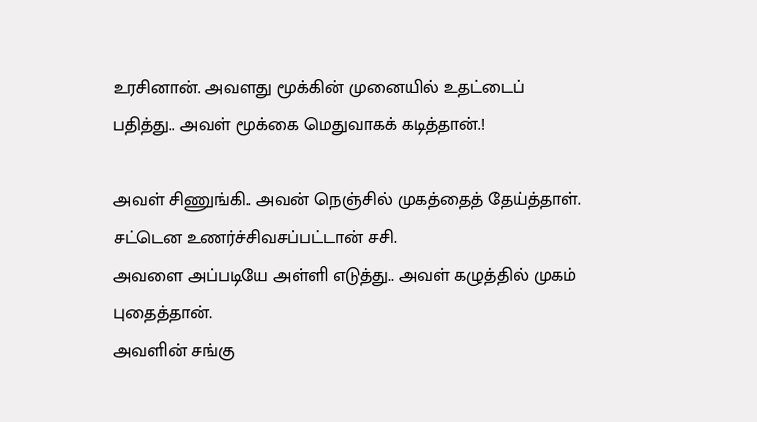உரசினான். அவளது மூக்கின் முனையில் உதட்டைப் பதித்து.. அவள் மூக்கை மெதுவாகக் கடித்தான்.!

அவள் சிணுங்கி.. அவன் நெஞ்சில் முகத்தைத் தேய்த்தாள்.
சட்டென உணர்ச்சிவசப்பட்டான் சசி.
அவளை அப்படியே அள்ளி எடுத்து.. அவள் கழுத்தில் முகம் புதைத்தான்.
அவளின் சங்கு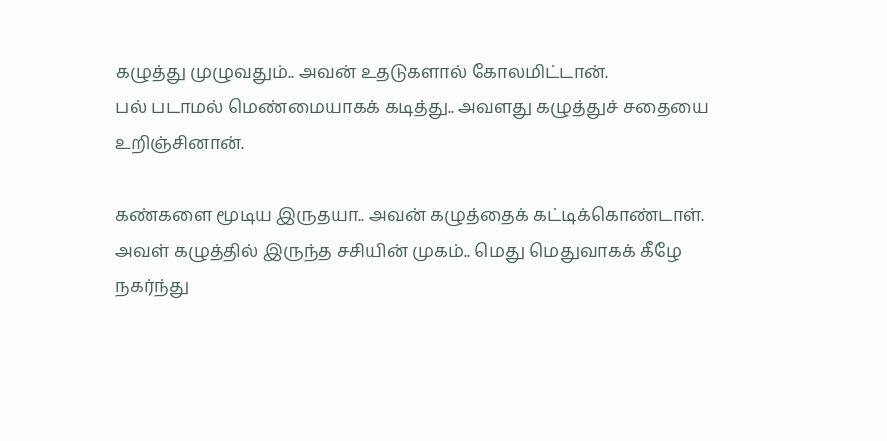கழுத்து முழுவதும்.. அவன் உதடுகளால் கோலமிட்டான்.
பல் படாமல் மெண்மையாகக் கடித்து.. அவளது கழுத்துச் சதையை உறிஞ்சினான்.

கண்களை மூடிய இருதயா.. அவன் கழுத்தைக் கட்டிக்கொண்டாள்.
அவள் கழுத்தில் இருந்த சசியின் முகம்.. மெது மெதுவாகக் கீழே நகர்ந்து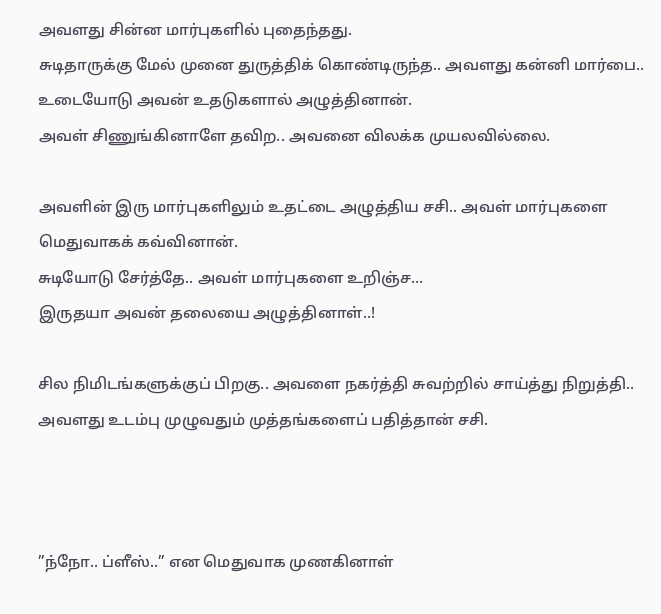அவளது சின்ன மார்புகளில் புதைந்தது.
சுடிதாருக்கு மேல் முனை துருத்திக் கொண்டிருந்த.. அவளது கன்னி மார்பை.. உடையோடு அவன் உதடுகளால் அழுத்தினான்.
அவள் சிணுங்கினாளே தவிற.. அவனை விலக்க முயலவில்லை.

அவளின் இரு மார்புகளிலும் உதட்டை அழுத்திய சசி.. அவள் மார்புகளை மெதுவாகக் கவ்வினான்.
சுடியோடு சேர்த்தே.. அவள் மார்புகளை உறிஞ்ச…
இருதயா அவன் தலையை அழுத்தினாள்..!

சில நிமிடங்களுக்குப் பிறகு.. அவளை நகர்த்தி சுவற்றில் சாய்த்து நிறுத்தி.. அவளது உடம்பு முழுவதும் முத்தங்களைப் பதித்தான் சசி.



”ந்நோ.. ப்ளீஸ்..” என மெதுவாக முணகினாள்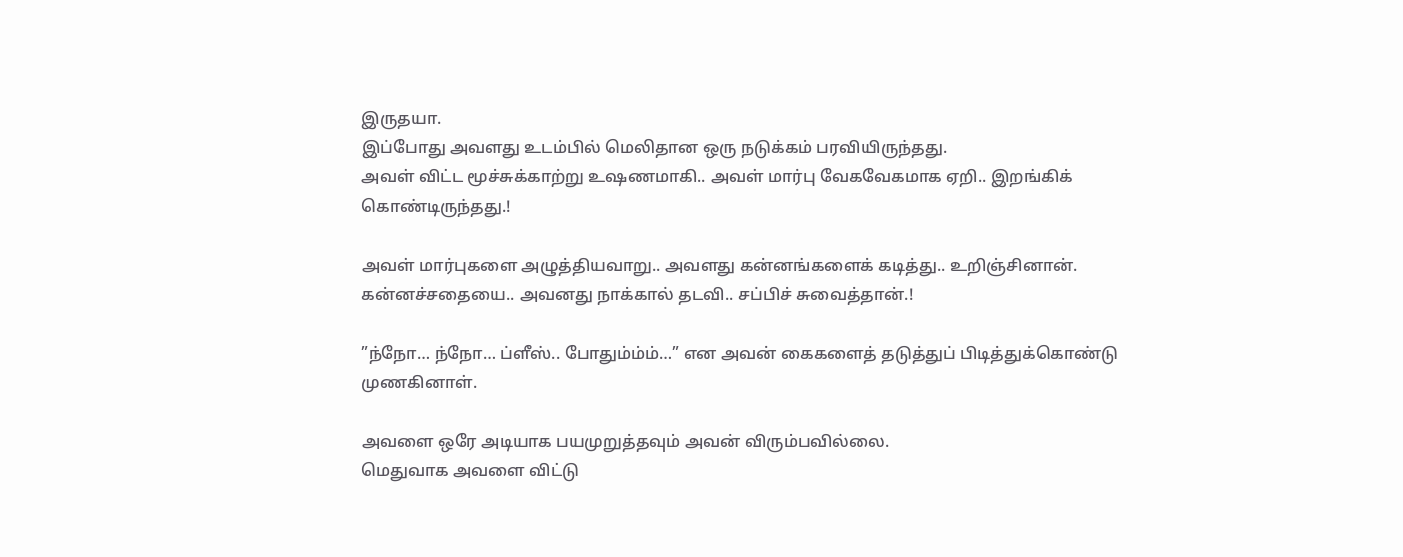இருதயா.
இப்போது அவளது உடம்பில் மெலிதான ஒரு நடுக்கம் பரவியிருந்தது.
அவள் விட்ட மூச்சுக்காற்று உஷணமாகி.. அவள் மார்பு வேகவேகமாக ஏறி.. இறங்கிக் கொண்டிருந்தது.!

அவள் மார்புகளை அழுத்தியவாறு.. அவளது கன்னங்களைக் கடித்து.. உறிஞ்சினான். கன்னச்சதையை.. அவனது நாக்கால் தடவி.. சப்பிச் சுவைத்தான்.!

”ந்நோ… ந்நோ… ப்ளீஸ்.. போதும்ம்ம்…” என அவன் கைகளைத் தடுத்துப் பிடித்துக்கொண்டு முணகினாள்.

அவளை ஒரே அடியாக பயமுறுத்தவும் அவன் விரும்பவில்லை.
மெதுவாக அவளை விட்டு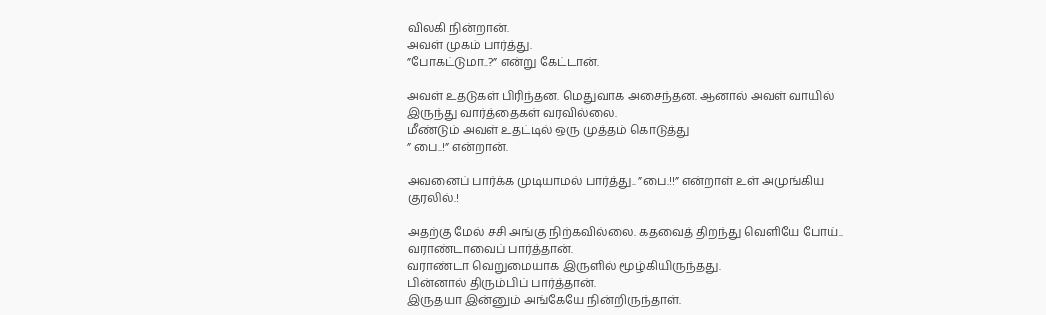விலகி நின்றான்.
அவள் முகம் பார்த்து.
”போகட்டுமா..?” என்று கேட்டான்.

அவள் உதடுகள் பிரிந்தன. மெதுவாக அசைந்தன. ஆனால் அவள் வாயில் இருந்து வார்த்தைகள் வரவில்லை.
மீண்டும் அவள் உதட்டில் ஒரு முத்தம் கொடுத்து
” பை..!” என்றான்.

அவனைப் பார்க்க முடியாமல் பார்த்து.. ”பை.!!” என்றாள் உள் அமுங்கிய குரலில்.!

அதற்கு மேல் சசி அங்கு நிற்கவில்லை. கதவைத் திறந்து வெளியே போய்.. வராண்டாவைப் பார்த்தான்.
வராண்டா வெறுமையாக இருளில் மூழ்கியிருந்தது.
பின்னால் திரும்பிப் பார்த்தான்.
இருதயா இன்னும் அங்கேயே நின்றிருந்தாள்.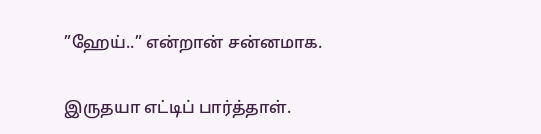”ஹேய்..” என்றான் சன்னமாக.

இருதயா எட்டிப் பார்த்தாள்.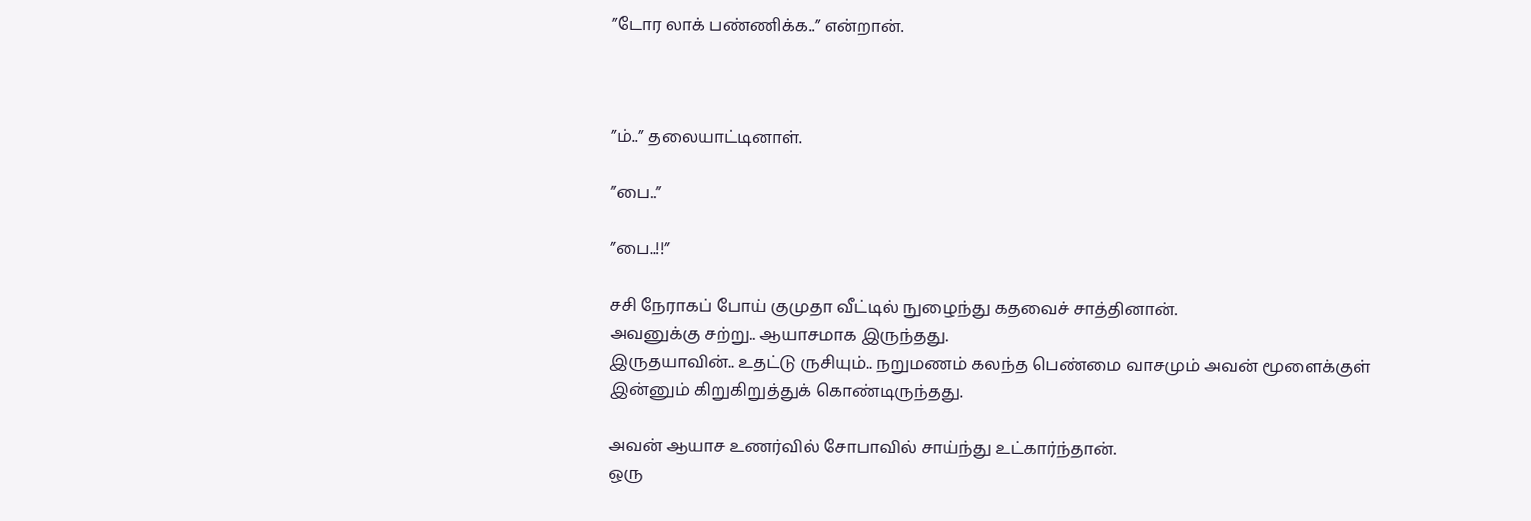”டோர லாக் பண்ணிக்க..” என்றான்.



”ம்..” தலையாட்டினாள்.

”பை..”

”பை..!!”

சசி நேராகப் போய் குமுதா வீட்டில் நுழைந்து கதவைச் சாத்தினான்.
அவனுக்கு சற்று.. ஆயாசமாக இருந்தது.
இருதயாவின்.. உதட்டு ருசியும்.. நறுமணம் கலந்த பெண்மை வாசமும் அவன் மூளைக்குள் இன்னும் கிறுகிறுத்துக் கொண்டிருந்தது.

அவன் ஆயாச உணர்வில் சோபாவில் சாய்ந்து உட்கார்ந்தான்.
ஒரு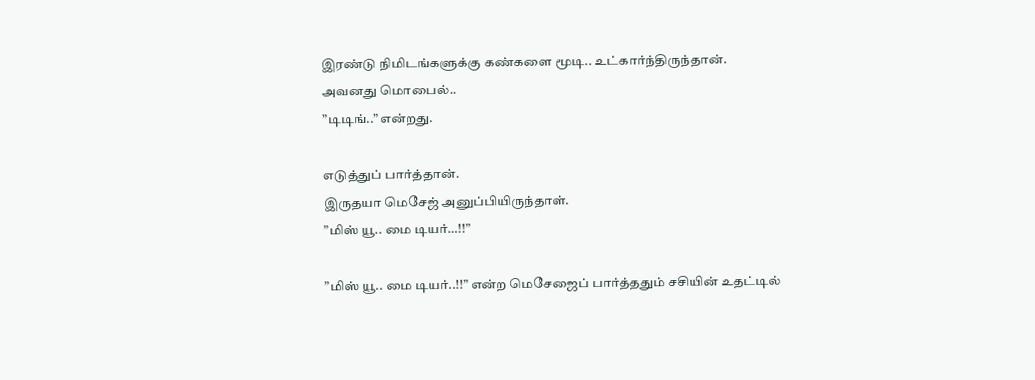இரண்டு நிமிடங்களுக்கு கண்களை மூடி.. உட்கார்ந்திருந்தான்.
அவனது மொபைல்..
”டிடிங்..” என்றது.

எடுத்துப் பார்த்தான்.
இருதயா மெசேஜ் அனுப்பியிருந்தாள்.
”மிஸ் யூ.. மை டியர்…!!”

”மிஸ் யூ.. மை டியர்..!!” என்ற மெசேஜைப் பார்த்ததும் சசியின் உதட்டில்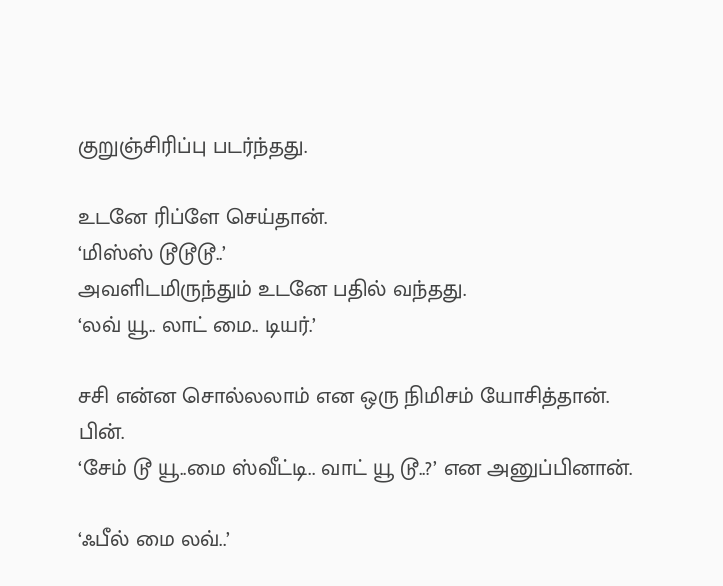குறுஞ்சிரிப்பு படர்ந்தது.

உடனே ரிப்ளே செய்தான்.
‘மிஸ்ஸ் டூடூடூ..’
அவளிடமிருந்தும் உடனே பதில் வந்தது.
‘லவ் யூ.. லாட் மை.. டியர்.’

சசி என்ன சொல்லலாம் என ஒரு நிமிசம் யோசித்தான்.
பின்.
‘சேம் டூ யூ..மை ஸ்வீட்டி.. வாட் யூ டூ..?’ என அனுப்பினான்.

‘ஃபீல் மை லவ்..’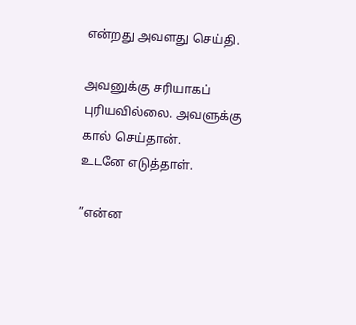என்றது அவளது செய்தி.

அவனுக்கு சரியாகப் புரியவில்லை. அவளுக்கு கால் செய்தான்.
உடனே எடுத்தாள்.

”என்ன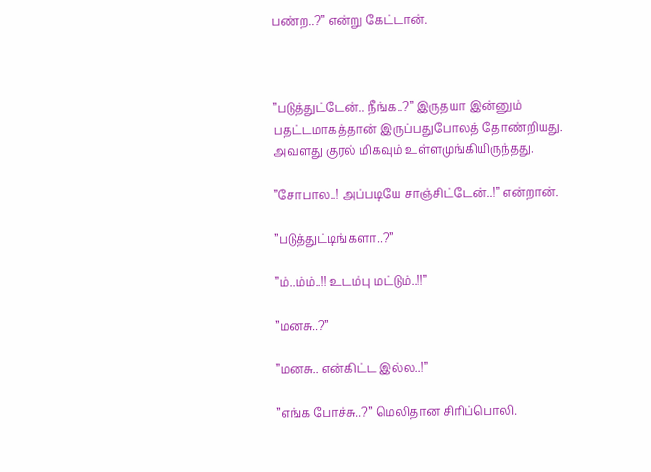பண்ற..?” என்று கேட்டான்.



”படுத்துட்டேன்.. நீங்க..?” இருதயா இன்னும் பதட்டமாகத்தான் இருப்பதுபோலத் தோண்றியது.
அவளது குரல் மிகவும் உள்ளமுங்கியிருந்தது.

”சோபால..! அப்படியே சாஞ்சிட்டேன்..!” என்றான்.

”படுத்துட்டிங்களா..?”

”ம்..ம்ம்..!! உடம்பு மட்டும்..!!”

”மனசு..?”

”மனசு.. என்கிட்ட இல்ல..!”

”எங்க போச்சு..?” மெலிதான சிரிப்பொலி.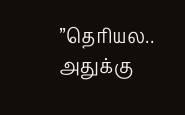”தெரியல.. அதுக்கு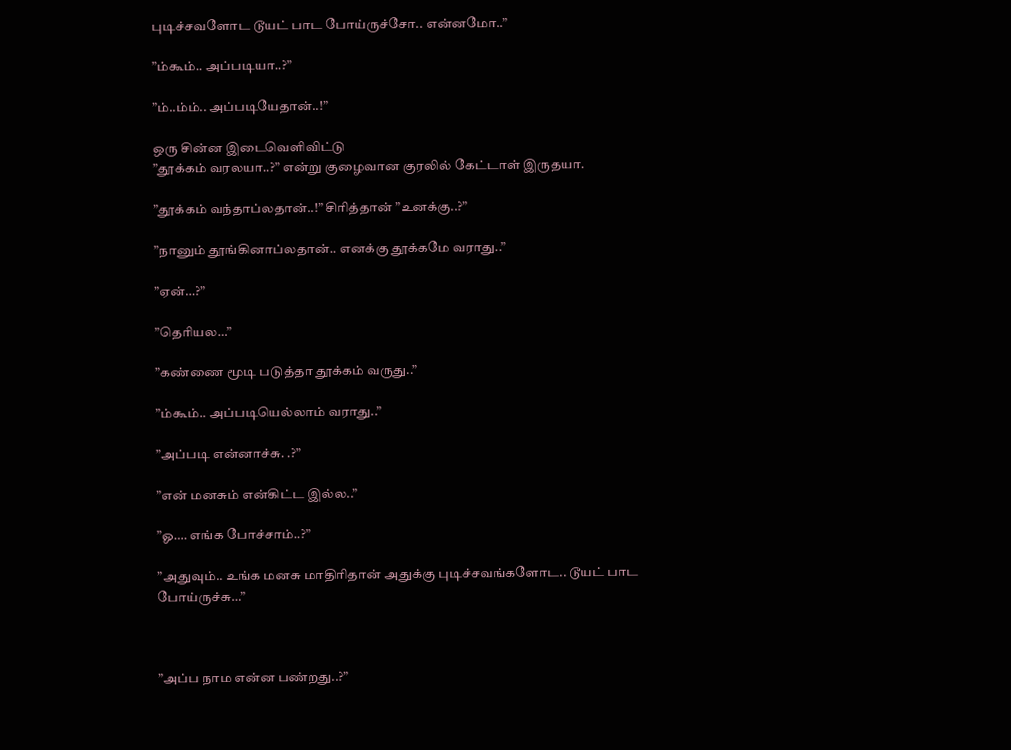புடிச்சவளோட டூயட் பாட போய்ருச்சோ.. என்னமோ..”

”ம்கூம்.. அப்படியா..?”

”ம்..ம்ம்.. அப்படியேதான்..!”

ஒரு சின்ன இடைவெளிவிட்டு
”தூக்கம் வரலயா..?” என்று குழைவான குரலில் கேட்டாள் இருதயா.

”தூக்கம் வந்தாப்லதான்..!” சிரித்தான் ”உனக்கு..?”

”நானும் தூங்கினாப்லதான்.. எனக்கு தூக்கமே வராது..”

”ஏன்…?”

”தெரியல…”

”கண்ணை மூடி படுத்தா தூக்கம் வருது..”

”ம்கூம்.. அப்படியெல்லாம் வராது..”

”அப்படி என்னாச்சு. .?”

”என் மனசும் என்கிட்ட இல்ல..”

”ஓ…. எங்க போச்சாம்..?”

”அதுவும்.. உங்க மனசு மாதிரிதான் அதுக்கு புடிச்சவங்களோட.. டூயட் பாட போய்ருச்சு…”



”அப்ப நாம என்ன பண்றது..?”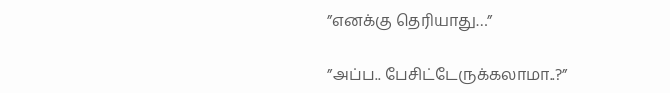”எனக்கு தெரியாது…”

”அப்ப.. பேசிட்டேருக்கலாமா..?”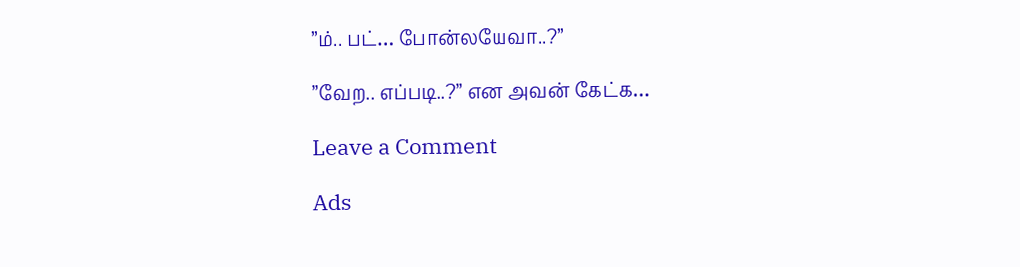”ம்.. பட்… போன்லயேவா..?”

”வேற.. எப்படி..?” என அவன் கேட்க…

Leave a Comment

Ads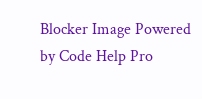Blocker Image Powered by Code Help Pro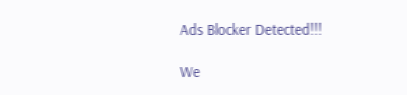Ads Blocker Detected!!!

We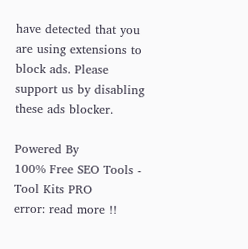have detected that you are using extensions to block ads. Please support us by disabling these ads blocker.

Powered By
100% Free SEO Tools - Tool Kits PRO
error: read more !!